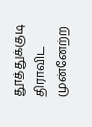தூத்துக்குடி
திராவிட முன்னேற்ற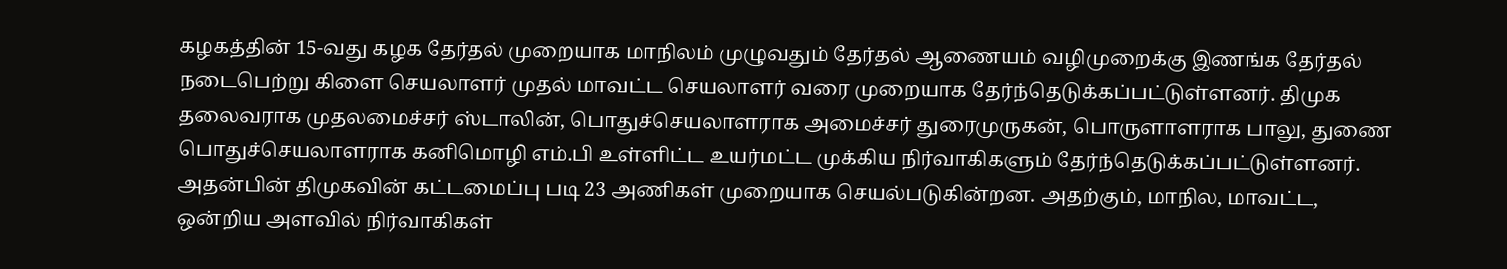கழகத்தின் 15-வது கழக தேர்தல் முறையாக மாநிலம் முழுவதும் தேர்தல் ஆணையம் வழிமுறைக்கு இணங்க தேர்தல் நடைபெற்று கிளை செயலாளர் முதல் மாவட்ட செயலாளர் வரை முறையாக தேர்ந்தெடுக்கப்பட்டுள்ளனர். திமுக தலைவராக முதலமைச்சர் ஸ்டாலின், பொதுச்செயலாளராக அமைச்சர் துரைமுருகன், பொருளாளராக பாலு, துணை பொதுச்செயலாளராக கனிமொழி எம்.பி உள்ளிட்ட உயர்மட்ட முக்கிய நிர்வாகிகளும் தேர்ந்தெடுக்கப்பட்டுள்ளனர்.
அதன்பின் திமுகவின் கட்டமைப்பு படி 23 அணிகள் முறையாக செயல்படுகின்றன. அதற்கும், மாநில, மாவட்ட, ஒன்றிய அளவில் நிர்வாகிகள்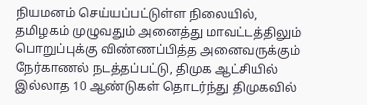நியமனம் செய்யப்பட்டுள்ள நிலையில்,
தமிழகம் முழுவதும் அனைத்து மாவட்டத்திலும் பொறுப்புக்கு விண்ணப்பித்த அனைவருக்கும் நேர்காணல் நடத்தப்பட்டு, திமுக ஆட்சியில் இல்லாத 10 ஆண்டுகள் தொடர்ந்து திமுகவில்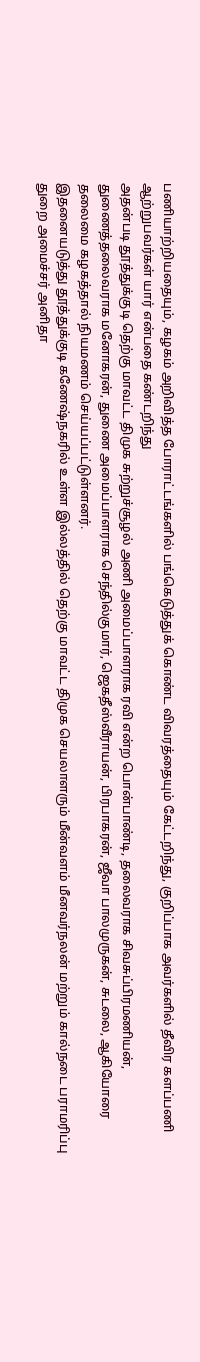பணியாற்றியதையும், கழகம் அறிவித்த போராட்டங்களில் பங்கெடுத்துக் கொண்ட விவரத்தையும் கேட்டறிந்து, குறிப்பாக அவர்களில் தீவிர களப்பணி ஆற்றுபவர்கள் யார் என்பதை கண்டறிந்து
அதன்படி தூத்துக்குடி தெற்கு மாவட்ட திமுக சுற்றுச்சூழல் அணி அமைப்பாளராக ரவி என்ற பொன்பாண்டி, தலைவராக சிவசுப்பிரமணியன், துணைத்தலைவராக மனோகரன், துணை அமைப்பாளராக செந்தில்குமார், ஜெகதீஸ்வீராயன், பிரபாகரன், ஜீவா பாலமுருகன், சுடலை, ஆகியோரை தலைமை கழகத்தால் நியமணம் செய்யப்பட்டுள்ளனர்.
இதனையடுத்து தூத்துக்குடி கணேஷ்நகரில் உள்ள இல்லத்தில் தெற்கு மாவட்ட திமுக செயலாளரும் மீன்வளம் மீனவர்நலன் மற்றும் கால்நடை பராமரிப்பு துறை அமைச்சர் அனிதா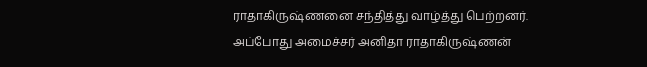ராதாகிருஷ்ணனை சந்தித்து வாழ்த்து பெற்றனர்.
அப்போது அமைச்சர் அனிதா ராதாகிருஷ்ணன்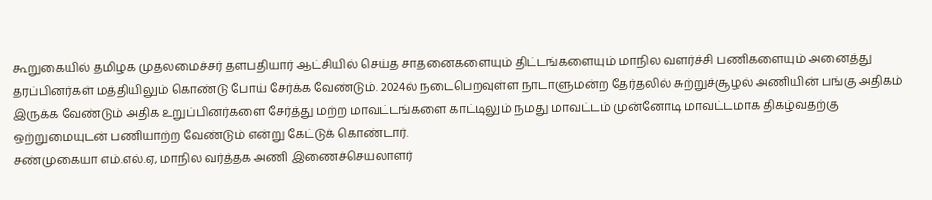கூறுகையில் தமிழக முதலமைச்சர் தளபதியார் ஆட்சியில் செய்த சாதனைகளையும் திட்டங்களையும் மாநில வளர்ச்சி பணிகளையும் அனைத்து தரப்பினர்கள் மத்தியிலும் கொண்டு போய் சேர்க்க வேண்டும். 2024ல் நடைபெறவுள்ள நாடாளுமன்ற தேர்தலில் சுற்றுச்சூழல் அணியின் பங்கு அதிகம் இருக்க வேண்டும் அதிக உறுப்பினர்களை சேர்த்து மற்ற மாவட்டங்களை காட்டிலும் நமது மாவட்டம் முன்னோடி மாவட்டமாக திகழ்வதற்கு ஒற்றுமையுடன் பணியாற்ற வேண்டும் என்று கேட்டுக் கொண்டார்.
சண்முகையா எம்.எல்.ஏ, மாநில வர்த்தக அணி இணைச்செயலாளர்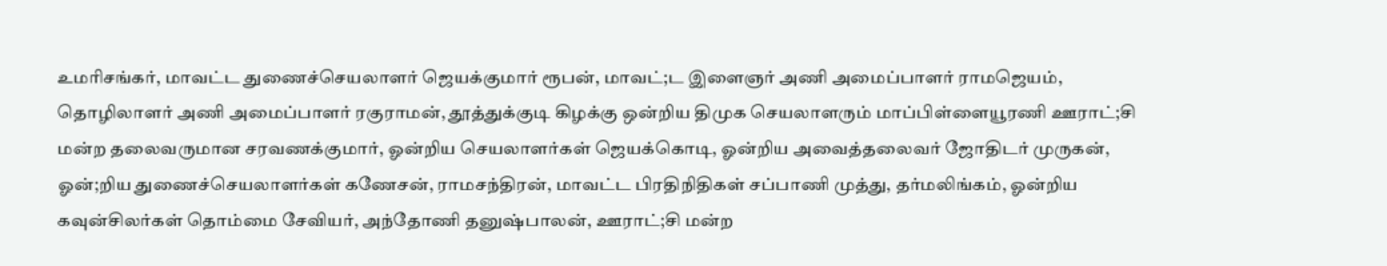உமரிசங்கர், மாவட்ட துணைச்செயலாளர் ஜெயக்குமார் ரூபன், மாவட்;ட இளைஞர் அணி அமைப்பாளர் ராமஜெயம், தொழிலாளர் அணி அமைப்பாளர் ரகுராமன், தூத்துக்குடி கிழக்கு ஒன்றிய திமுக செயலாளரும் மாப்பிள்ளையூரணி ஊராட்;சி மன்ற தலைவருமான சரவணக்குமார், ஓன்றிய செயலாளர்கள் ஜெயக்கொடி, ஓன்றிய அவைத்தலைவர் ஜோதிடர் முருகன், ஓன்;றிய துணைச்செயலாளர்கள் கணேசன், ராமசந்திரன், மாவட்ட பிரதிநிதிகள் சப்பாணி முத்து, தர்மலிங்கம், ஓன்றிய கவுன்சிலர்கள் தொம்மை சேவியர், அந்தோணி தனுஷ்பாலன், ஊராட்;சி மன்ற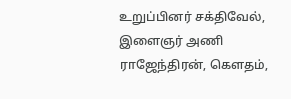உறுப்பினர் சக்திவேல், இளைஞர் அணி ராஜேந்திரன், கௌதம்,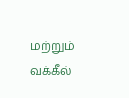மற்றும் வக்கீல்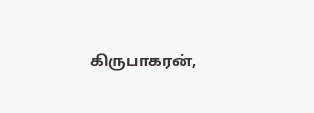கிருபாகரன்,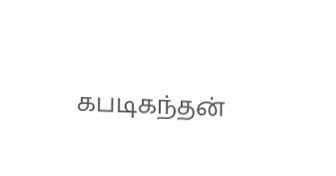கபடிகந்தன்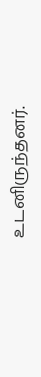உடனிருந்தனர்.